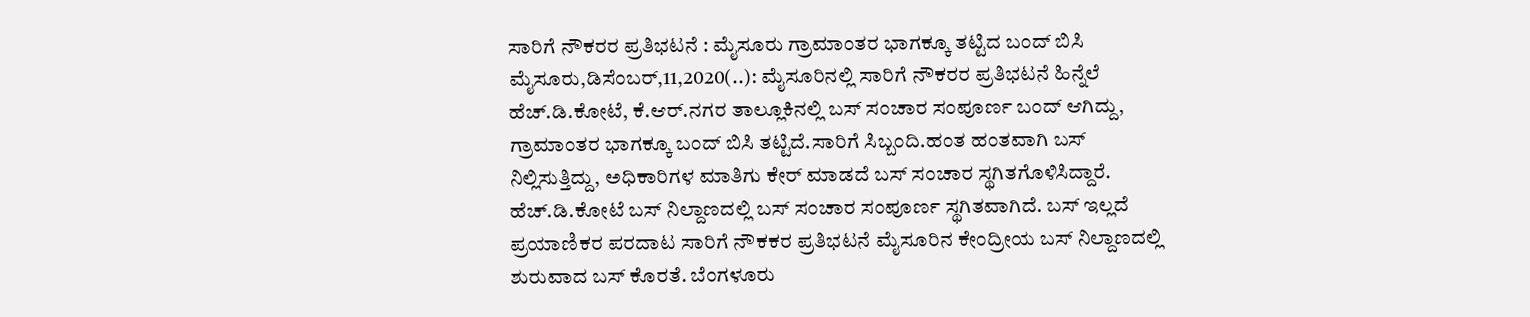ಸಾರಿಗೆ ನೌಕರರ ಪ್ರತಿಭಟನೆ : ಮೈಸೂರು ಗ್ರಾಮಾಂತರ ಭಾಗಕ್ಕೂ ತಟ್ಟಿದ ಬಂದ್ ಬಿಸಿ ಮೈಸೂರು,ಡಿಸೆಂಬರ್,11,2020(..): ಮೈಸೂರಿನಲ್ಲಿ ಸಾರಿಗೆ ನೌಕರರ ಪ್ರತಿಭಟನೆ ಹಿನ್ನೆಲೆ ಹೆಚ್.ಡಿ.ಕೋಟೆ, ಕೆ.ಆರ್.ನಗರ ತಾಲ್ಲೂಕಿನಲ್ಲಿ ಬಸ್ ಸಂಚಾರ ಸಂಪೂರ್ಣ ಬಂದ್ ಆಗಿದ್ದು, ಗ್ರಾಮಾಂತರ ಭಾಗಕ್ಕೂ ಬಂದ್ ಬಿಸಿ ತಟ್ಟಿದೆ.ಸಾರಿಗೆ ಸಿಬ್ಬಂದಿ.ಹಂತ ಹಂತವಾಗಿ ಬಸ್ ನಿಲ್ಲಿಸುತ್ತಿದ್ದು, ಅಧಿಕಾರಿಗಳ ಮಾತಿಗು ಕೇರ್ ಮಾಡದೆ ಬಸ್ ಸಂಚಾರ ಸ್ಥಗಿತಗೊಳಿಸಿದ್ದಾರೆ. ಹೆಚ್.ಡಿ.ಕೋಟೆ ಬಸ್ ನಿಲ್ದಾಣದಲ್ಲಿ ಬಸ್ ಸಂಚಾರ ಸಂಪೂರ್ಣ ಸ್ಥಗಿತವಾಗಿದೆ. ಬಸ್ ಇಲ್ಲದೆ ಪ್ರಯಾಣಿಕರ ಪರದಾಟ‌ ಸಾರಿಗೆ ನೌಕಕರ ಪ್ರತಿಭಟನೆ ಮೈಸೂರಿನ ಕೇಂದ್ರೀಯ ಬಸ್ ನಿಲ್ದಾಣದಲ್ಲಿ ಶುರುವಾದ ಬಸ್ ಕೊರತೆ. ಬೆಂಗಳೂರು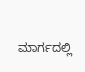ಮಾರ್ಗದಲ್ಲಿ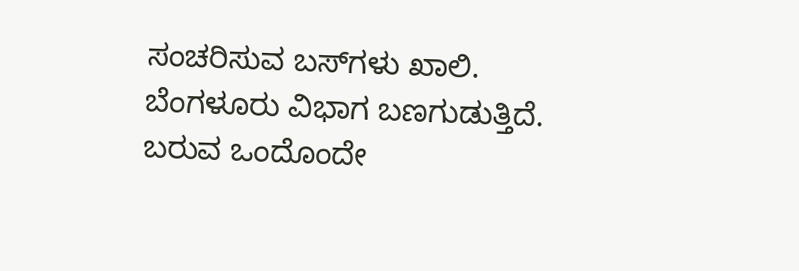ಸಂಚರಿಸುವ ಬಸ್‌ಗಳು ಖಾಲಿ. ಬೆಂಗಳೂರು ವಿಭಾಗ ಬಣಗುಡುತ್ತಿದೆ. ಬರುವ ಒಂದೊಂದೇ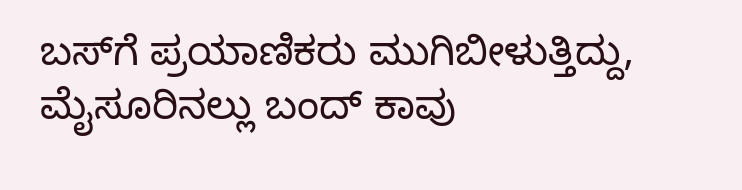ಬಸ್‌ಗೆ ಪ್ರಯಾಣಿಕರು ಮುಗಿಬೀಳುತ್ತಿದ್ದು, ಮೈಸೂರಿನಲ್ಲು ಬಂದ್ ಕಾವು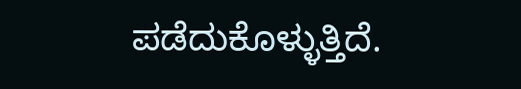ಪಡೆದುಕೊಳ್ಳುತ್ತಿದೆ.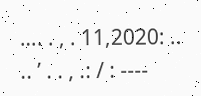…. . , . 11,2020: .. .. ’ . . , .: / : ----